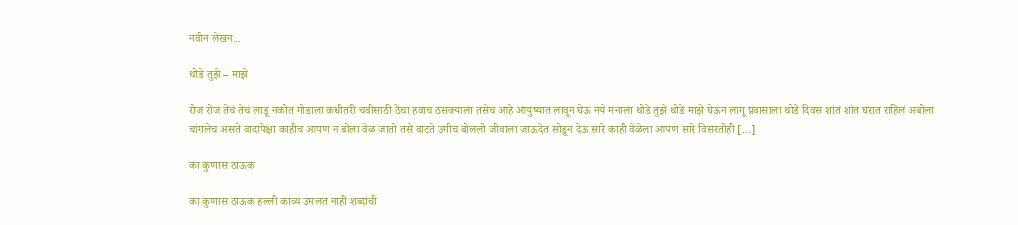नवीन लेखन...

थोडे तुझे – माझे

रोज रोज तेचं तेचं लाडू नकोत गोडाला कधीतरी चवीसाठी ठेचा हवाच ठसक्याला तसेच आहे आयुष्यात लावून घेऊ नये मनाला थोडे तुझे थोडे माझे घेऊन लागू प्रवासाला थोडे दिवस शांत शांत घरात राहिलं अबोला चांगलेच असते वादापेक्षा काहीच आपण न बोला वेळ जातो तसे वाटते उगीच बोललो जीवाला जाऊदेत सोडून देऊ सारे काही वेळेला आपण सारे विसरतोही […]

का कुणास ठाऊक

का कुणास ठाऊक हल्ली काव्य उमलत नाही शब्दांची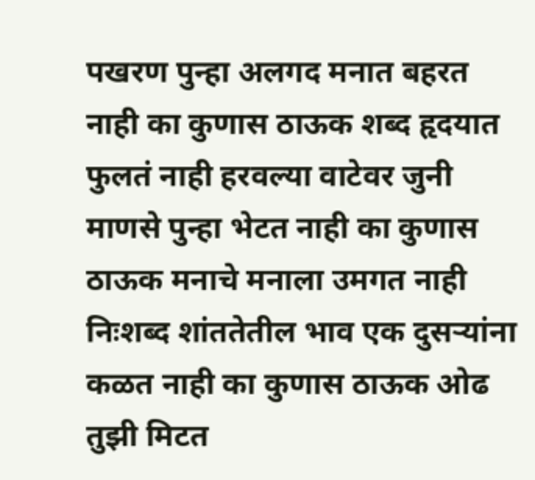पखरण पुन्हा अलगद मनात बहरत नाही का कुणास ठाऊक शब्द हृदयात फुलतं नाही हरवल्या वाटेवर जुनी माणसे पुन्हा भेटत नाही का कुणास ठाऊक मनाचे मनाला उमगत नाही निःशब्द शांततेतील भाव एक दुसऱ्यांना कळत नाही का कुणास ठाऊक ओढ तुझी मिटत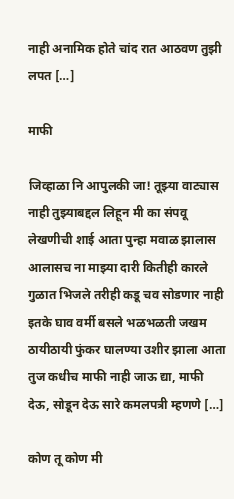नाही अनामिक होते चांद रात आठवण तुझी लपत […]

माफी

जिव्हाळा नि आपुलकी जा! तूझ्या वाट्यास नाही तुझ्याबद्दल लिहून मी का संपवू लेखणीची शाई आता पुन्हा मवाळ झालास आलासच ना माझ्या दारी कितीही कारले गुळात भिजले तरीही कडू चव सोडणार नाही इतके घाव वर्मी बसले भळभळती जखम ठायीठायी फुंकर घालण्या उशीर झाला आता तुज कधीच माफी नाही जाऊ द्या, माफी देऊ, सोडून देऊ सारे कमलपत्री म्हणणे […]

कोण तू कोण मी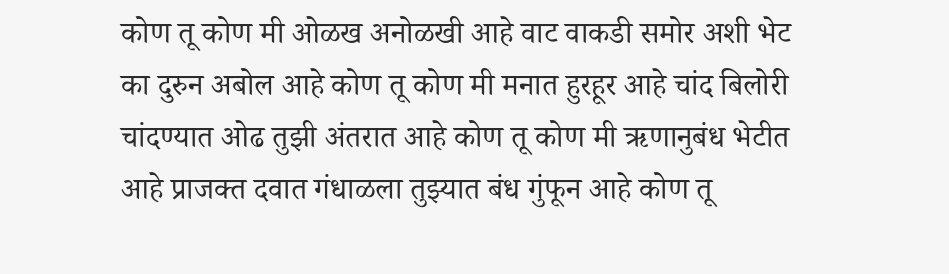कोण तू कोण मी ओळख अनोळखी आहे वाट वाकडी समोर अशी भेट का दुरुन अबोल आहे कोण तू कोण मी मनात हुरहूर आहे चांद बिलोरी चांदण्यात ओढ तुझी अंतरात आहे कोण तू कोण मी ऋणानुबंध भेटीत आहे प्राजक्त दवात गंधाळला तुझ्यात बंध गुंफून आहे कोण तू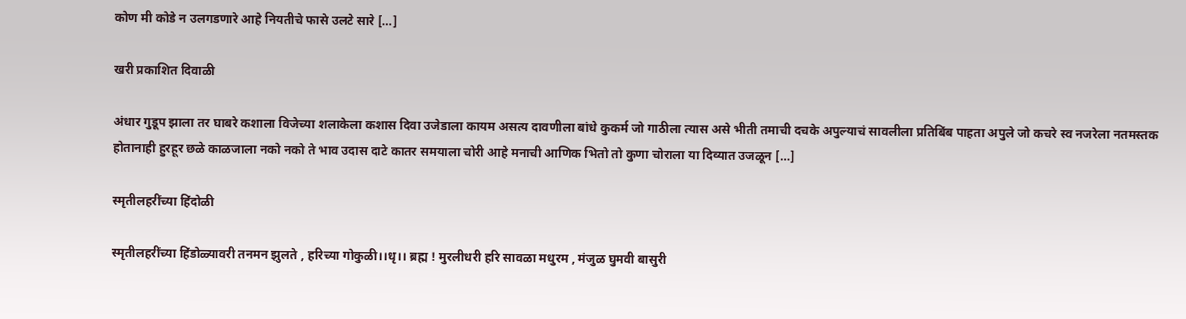कोण मी कोडे न उलगडणारे आहे नियतीचे फासे उलटे सारे […]

खरी प्रकाशित दिवाळी

अंधार गुडूप झाला तर घाबरे कशाला विजेच्या शलाकेला कशास दिवा उजेडाला कायम असत्य दावणीला बांधे कुकर्म जो गाठीला त्यास असे भीती तमाची दचके अपुल्याचं सावलीला प्रतिबिंब पाहता अपुले जो कचरे स्व नजरेला नतमस्तक होतानाही हुरहूर छळे काळजाला नको नको ते भाव उदास दाटे कातर समयाला चोरी आहे मनाची आणिक भितो तो कुणा चोराला या दिव्यात उजळून […]

स्मृतीलहरींच्या हिंदोळी

स्मृतीलहरींच्या हिंडोळ्यावरी तनमन झुलते , हरिच्या गोकुळी।।धृ।। ब्रह्म ! मुरलीधरी हरि सावळा मधुरम , मंजुळ घुमवी बासुरी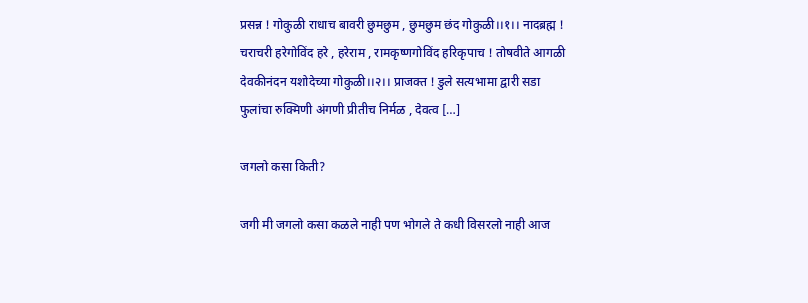प्रसन्न ! गोकुळी राधाच बावरी छुमछुम , छुमछुम छंद गोकुळी।।१।। नादब्रह्म ! चराचरी हरेगोविंद हरे , हरेराम , रामकृष्णगोविंद हरिकृपाच ! तोषवीते आगळी देवकीनंदन यशोदेच्या गोकुळी।।२।। प्राजक्त ! डुले सत्यभामा द्वारी सडा फुलांचा रुक्मिणी अंगणी प्रीतीच निर्मळ , देवत्व […]

जगलो कसा किती?

जगी मी जगलो कसा कळले नाही पण भोगले ते कधी विसरलो नाही आज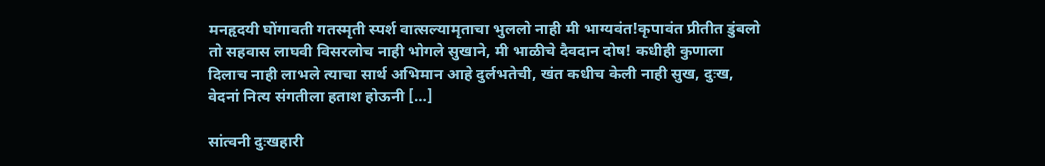मनहृदयी घोंगावती गतस्मृती स्पर्श वात्सल्यामृताचा भुललो नाही मी भाग्यवंत!कृपावंत प्रीतीत डुंबलो तो सहवास लाघवी विसरलोच नाही भोगले सुखाने, मी भाळीचे दैवदान दोष! कधीही कुणाला दिलाच नाही लाभले त्याचा सार्थ अभिमान आहे दुर्लभतेची, खंत कधीच केली नाही सुख, दुःख, वेदनां नित्य संगतीला हताश होऊनी […]

सांत्वनी दुःखहारी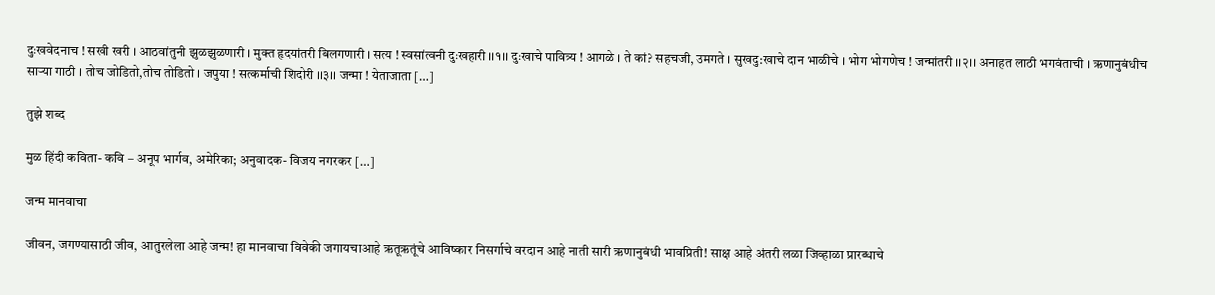दुःखवेदनाच ! सखी खरी । आठवांतुनी झुळझुळणारी । मुक्त हृदयांतरी बिलगणारी । सत्य ! स्वसांत्वनी दुःखहारी ।।१।। दुःखाचे पावित्र्य ! आगळे । ते कां? सहचजी, उमगते । सुखदु:खाचे दान भाळीचे । भोग भोगणेच ! जन्मांतरी ।।२।। अनाहत लाठी भगवंताची । ऋणानुबंधीच साऱ्या गाठी । तोच जोडितो,तोच तोडितो । जपुया ! सत्कर्माची शिदोरी ।।३।। जन्मा ! येताजाता […]

तुझे शब्द

मुळ हिंदी कविता- कवि – अनूप भार्गव, अमेरिका; अनुवादक- विजय नगरकर […]

जन्म मानवाचा

जीवन, जगण्यासाठी जीव, आतुरलेला आहे जन्म! हा मानवाचा विवेकी जगायचाआहे ऋतूऋतूंचे आविष्कार निसर्गाचे वरदान आहे नाती सारी ऋणानुबंधी भावप्रिती! साक्ष आहे अंतरी लळा जिव्हाळा प्रारब्धाचे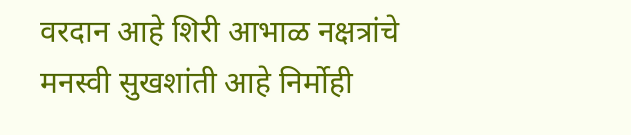वरदान आहे शिरी आभाळ नक्षत्रांचे मनस्वी सुखशांती आहे निर्मोही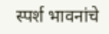स्पर्श भावनांचे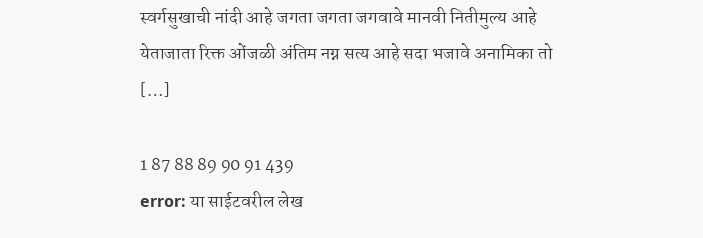स्वर्गसुखाची नांदी आहे जगता जगता जगवावे मानवी नितीमुल्य आहे येताजाता रिक्त ओंजळी अंतिम नग्न सत्य आहे सदा भजावे अनामिका तो […]

1 87 88 89 90 91 439
error: या साईटवरील लेख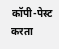कॉपी-पेस्ट करता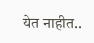येत नाहीत..